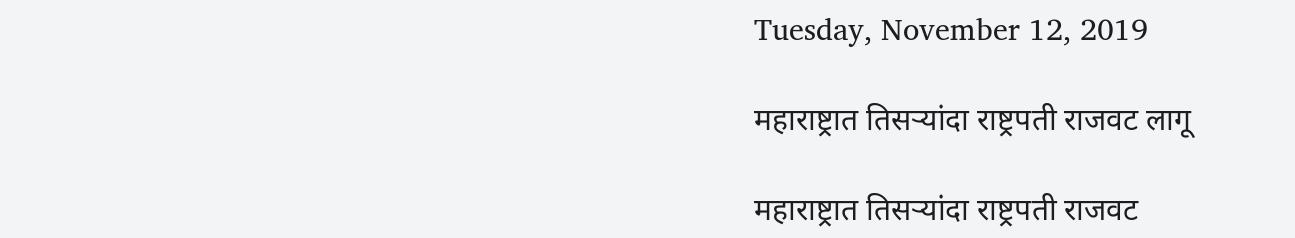Tuesday, November 12, 2019

महाराष्ट्रात तिसऱ्यांदा राष्ट्रपती राजवट लागू

महाराष्ट्रात तिसऱ्यांदा राष्ट्रपती राजवट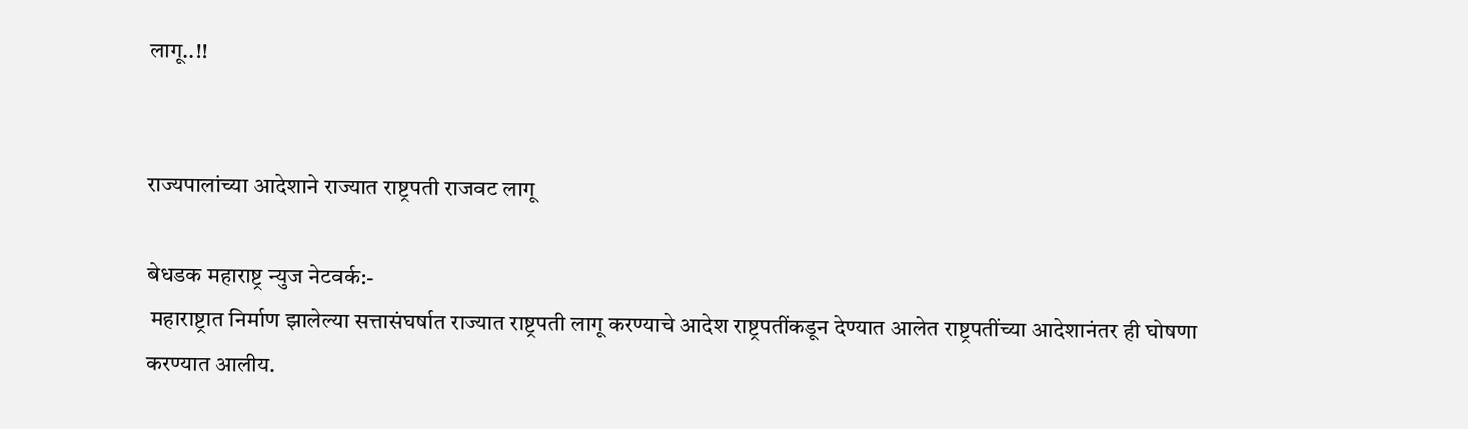लागू..!!


राज्यपालांच्या आदेशाने राज्यात राष्ट्रपती राजवट लागू

बेधडक महाराष्ट्र न्युज नेटवर्क:-
 महाराष्ट्रात निर्माण झालेल्या सत्तासंघर्षात राज्यात राष्ट्रपती लागू करण्याचे आदेश राष्ट्रपतींकडून देण्यात आलेत राष्ट्रपतींच्या आदेशानंतर ही घोषणा करण्यात आलीय.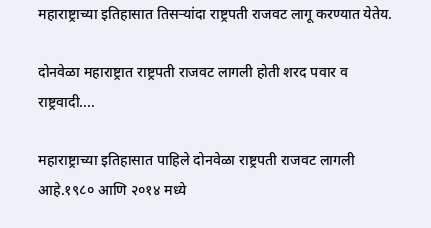महाराष्ट्राच्या इतिहासात तिसऱ्यांदा राष्ट्रपती राजवट लागू करण्यात येतेय.

दोनवेळा महाराष्ट्रात राष्ट्रपती राजवट लागली होती शरद पवार व राष्ट्रवादी....

महाराष्ट्राच्या इतिहासात पाहिले दोनवेळा राष्ट्रपती राजवट लागली आहे.१९८० आणि २०१४ मध्ये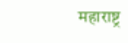महाराष्ट्र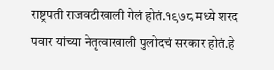राष्ट्रपती राजवटीखाली गेलं होतं.१९७८ मध्ये शरद पवार यांच्या नेतृत्वाखाली पुलोदचं सरकार होतं.हे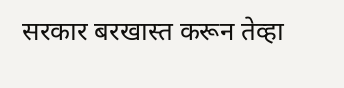सरकार बरखास्त करून तेव्हा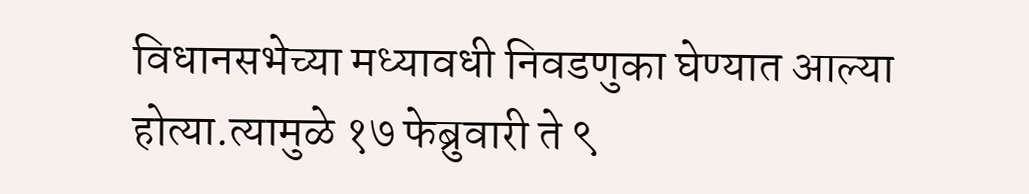विधानसभेच्या मध्यावधी निवडणुका घेण्यात आल्या होत्या.त्यामुळे १७ फेब्रुवारी ते ९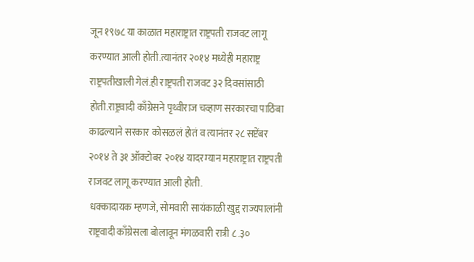जून १९७८ या काळात महाराष्ट्रात राष्ट्रपती राजवट लागू करण्यात आली होती.त्यानंतर २०१४ मध्येही महाराष्ट्र राष्ट्रपतीखाली गेलं.ही राष्ट्रपती राजवट ३२ दिवसांसाठी होती.राष्ट्रवादी काँग्रेसने पृथ्वीराज चव्हाण सरकारचा पाठिंबा काढल्याने सरकार कोसळलं होतं व त्यानंतर २८ सप्टेंबर २०१४ ते ३१ ऑक्टोबर २०१४ यादरम्यान महाराष्ट्रात राष्ट्रपती राजवट लागू करण्यात आली होती.
 धक्कादायक म्हणजे, सोमवारी सायंकाळी खुद्द राज्यपालांनी राष्ट्रवादी काँग्रेसला बोलावून मंगळवारी रात्री ८.३०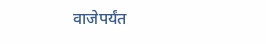वाजेपर्यंत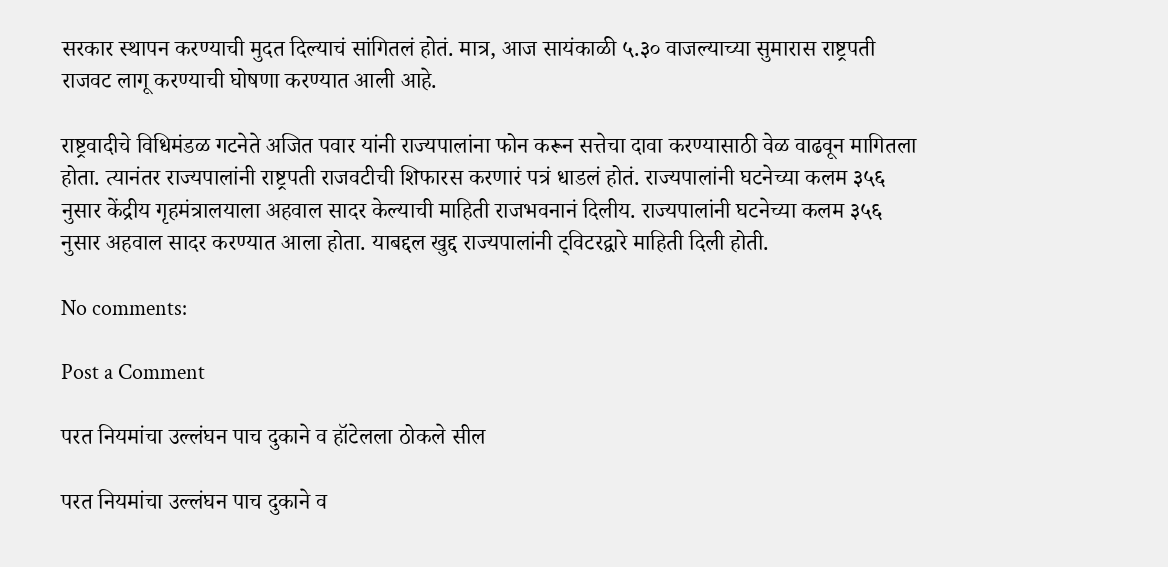सरकार स्थापन करण्याची मुदत दिल्याचं सांगितलं होतं. मात्र, आज सायंकाळी ५.३० वाजल्याच्या सुमारास राष्ट्रपती राजवट लागू करण्याची घोषणा करण्यात आली आहे.

राष्ट्रवादीचे विधिमंडळ गटनेते अजित पवार यांनी राज्यपालांना फोन करून सत्तेचा दावा करण्यासाठी वेळ वाढवून मागितला होता. त्यानंतर राज्यपालांनी राष्ट्रपती राजवटीची शिफारस करणारं पत्रं धाडलं होतं. राज्यपालांनी घटनेच्या कलम ३५६ नुसार केंद्रीय गृहमंत्रालयाला अहवाल सादर केल्याची माहिती राजभवनानं दिलीय. राज्यपालांनी घटनेच्या कलम ३५६ नुसार अहवाल सादर करण्यात आला होता. याबद्दल खुद्द राज्यपालांनी ट्विटरद्वारे माहिती दिली होती.

No comments:

Post a Comment

परत नियमांचा उल्लंघन पाच दुकाने व हॉटेलला ठोकले सील

परत नियमांचा उल्लंघन पाच दुकाने व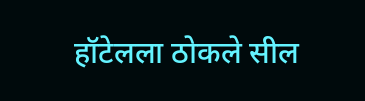हॉटेलला ठोकले सील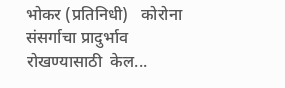भोकर (प्रतिनिधी)   कोरोना संसर्गाचा प्रादुर्भाव रोखण्यासाठी  केल...